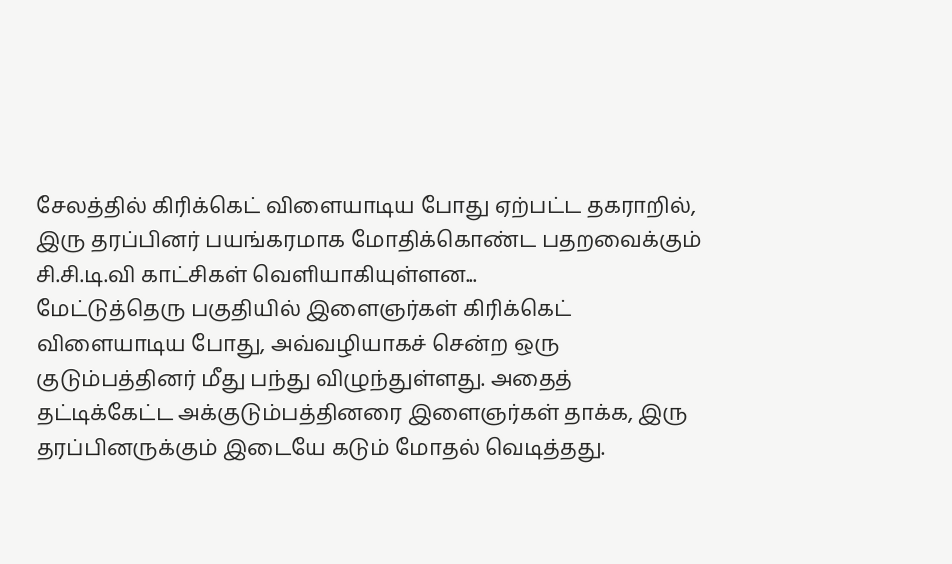சேலத்தில் கிரிக்கெட் விளையாடிய போது ஏற்பட்ட தகராறில், இரு தரப்பினர் பயங்கரமாக மோதிக்கொண்ட பதறவைக்கும் சி.சி.டி.வி காட்சிகள் வெளியாகியுள்ளன...
மேட்டுத்தெரு பகுதியில் இளைஞர்கள் கிரிக்கெட் விளையாடிய போது, அவ்வழியாகச் சென்ற ஒரு குடும்பத்தினர் மீது பந்து விழுந்துள்ளது. அதைத் தட்டிக்கேட்ட அக்குடும்பத்தினரை இளைஞர்கள் தாக்க, இரு தரப்பினருக்கும் இடையே கடும் மோதல் வெடித்தது.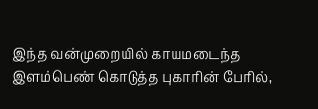இந்த வன்முறையில் காயமடைந்த இளம்பெண் கொடுத்த புகாரின் பேரில்,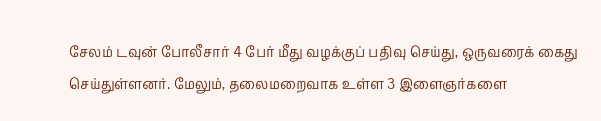சேலம் டவுன் போலீசார் 4 பேர் மீது வழக்குப் பதிவு செய்து, ஒருவரைக் கைது செய்துள்ளனர். மேலும், தலைமறைவாக உள்ள 3 இளைஞர்களை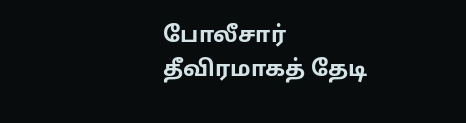போலீசார் தீவிரமாகத் தேடி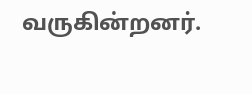வருகின்றனர்.